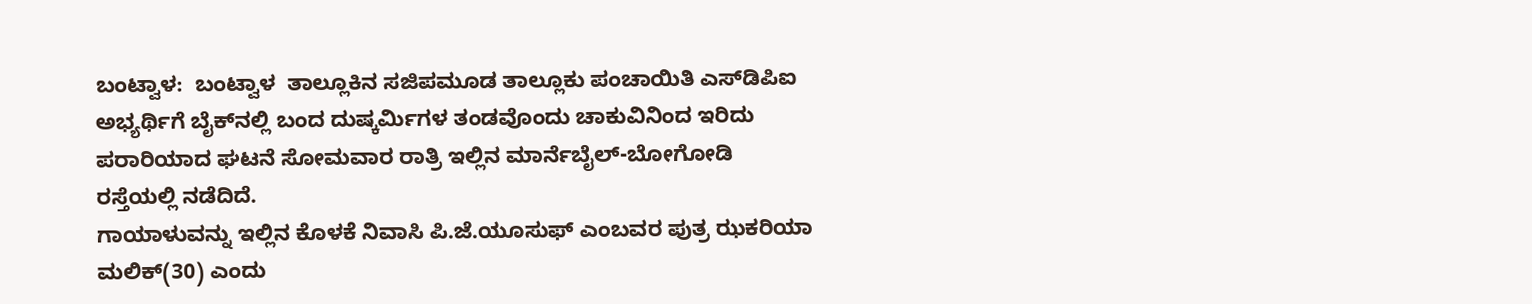ಬಂಟ್ವಾಳ:  ಬಂಟ್ವಾಳ  ತಾಲ್ಲೂಕಿನ ಸಜಿಪಮೂಡ ತಾಲ್ಲೂಕು ಪಂಚಾಯಿತಿ ಎಸ್‍ಡಿಪಿಐ ಅಭ್ಯರ್ಥಿಗೆ ಬೈಕ್‍ನಲ್ಲಿ ಬಂದ ದುಷ್ಕರ್ಮಿಗಳ ತಂಡವೊಂದು ಚಾಕುವಿನಿಂದ ಇರಿದು ಪರಾರಿಯಾದ ಘಟನೆ ಸೋಮವಾರ ರಾತ್ರಿ ಇಲ್ಲಿನ ಮಾರ್ನೆಬೈಲ್-ಬೋಗೋಡಿ ರಸ್ತೆಯಲ್ಲಿ ನಡೆದಿದೆ.
ಗಾಯಾಳುವನ್ನು ಇಲ್ಲಿನ ಕೊಳಕೆ ನಿವಾಸಿ ಪಿ.ಜೆ.ಯೂಸುಫ್ ಎಂಬವರ ಪುತ್ರ ಝಕರಿಯಾ ಮಲಿಕ್(30) ಎಂದು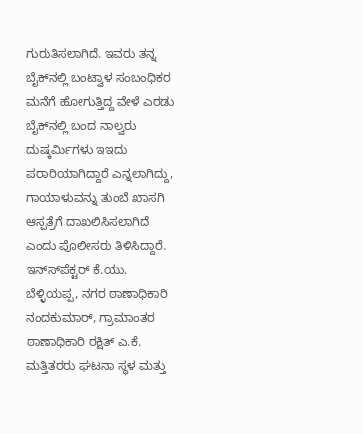ಗುರುತಿಸಲಾಗಿದೆ. ಇವರು ತನ್ನ ಬೈಕ್‍ನಲ್ಲಿ ಬಂಟ್ವಾಳ ಸಂಬಂಧಿಕರ ಮನೆಗೆ ಹೋಗುತ್ತಿದ್ದ ವೇಳೆ ಎರಡು ಬೈಕ್‍ನಲ್ಲಿ ಬಂದ ನಾಲ್ವರು ದುಷ್ಕರ್ಮಿಗಳು ಇಇದು ಪರಾರಿಯಾಗಿದ್ದಾರೆ ಎನ್ನಲಾಗಿದ್ದು, ಗಾಯಾಳುವನ್ನು ತುಂಬೆ ಖಾಸಗಿ ಆಸ್ಪತ್ರೆಗೆ ದಾಖಲಿಸಿಸಲಾಗಿದೆ ಎಂದು ಪೊಲೀಸರು ತಿಳಿಸಿದ್ದಾರೆ.
ಇನ್ಸ್‍ಪೆಕ್ಟರ್ ಕೆ.ಯು. ಬೆಳ್ಳಿಯಪ್ಪ, ನಗರ ಠಾಣಾಧಿಕಾರಿ ನಂದಕುಮಾರ್, ಗ್ರಾಮಾಂತರ ಠಾಣಾಧಿಕಾರಿ ರಕ್ಷಿತ್ ಎ.ಕೆ. ಮತ್ತಿತರರು ಘಟನಾ ಸ್ಥಳ ಮತ್ತು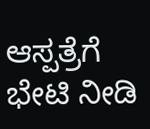ಆಸ್ಪತ್ರೆಗೆ ಭೇಟಿ ನೀಡಿ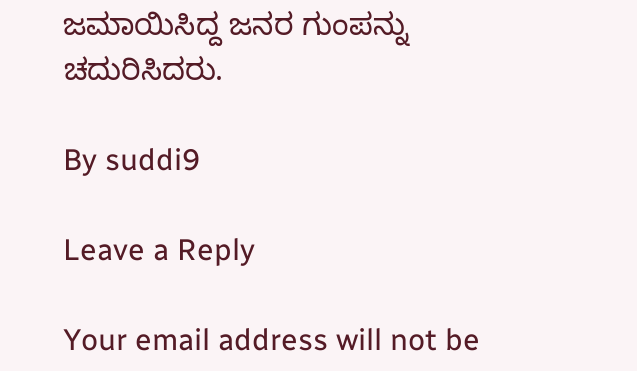ಜಮಾಯಿಸಿದ್ದ ಜನರ ಗುಂಪನ್ನು ಚದುರಿಸಿದರು.

By suddi9

Leave a Reply

Your email address will not be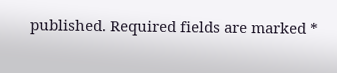published. Required fields are marked *